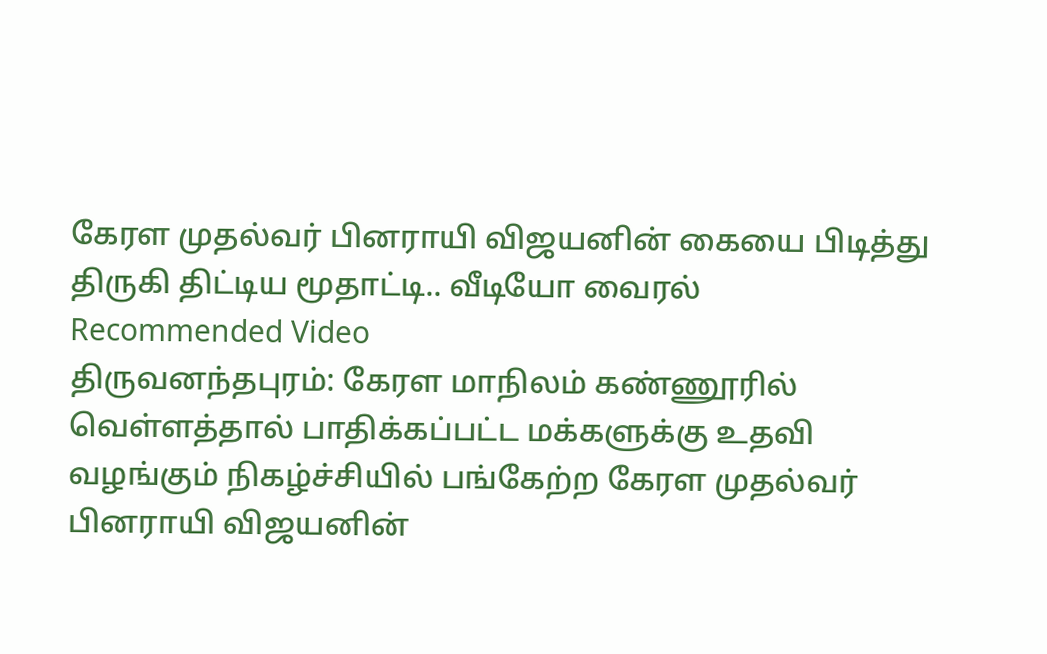கேரள முதல்வர் பினராயி விஜயனின் கையை பிடித்து திருகி திட்டிய மூதாட்டி.. வீடியோ வைரல்
Recommended Video
திருவனந்தபுரம்: கேரள மாநிலம் கண்ணூரில் வெள்ளத்தால் பாதிக்கப்பட்ட மக்களுக்கு உதவி வழங்கும் நிகழ்ச்சியில் பங்கேற்ற கேரள முதல்வர் பினராயி விஜயனின்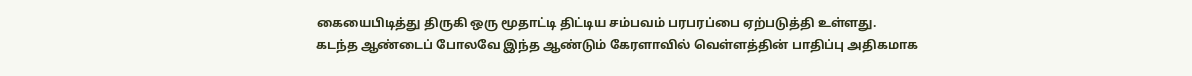கையைபிடித்து திருகி ஒரு மூதாட்டி திட்டிய சம்பவம் பரபரப்பை ஏற்படுத்தி உள்ளது.
கடந்த ஆண்டைப் போலவே இந்த ஆண்டும் கேரளாவில் வெள்ளத்தின் பாதிப்பு அதிகமாக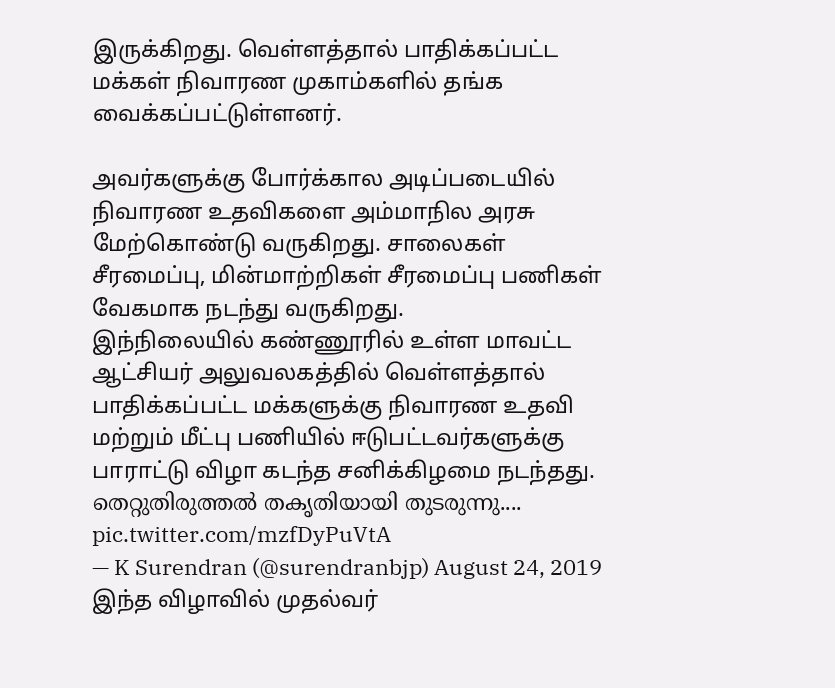இருக்கிறது. வெள்ளத்தால் பாதிக்கப்பட்ட மக்கள் நிவாரண முகாம்களில் தங்க வைக்கப்பட்டுள்ளனர்.

அவர்களுக்கு போர்க்கால அடிப்படையில் நிவாரண உதவிகளை அம்மாநில அரசு மேற்கொண்டு வருகிறது. சாலைகள் சீரமைப்பு, மின்மாற்றிகள் சீரமைப்பு பணிகள் வேகமாக நடந்து வருகிறது.
இந்நிலையில் கண்ணூரில் உள்ள மாவட்ட ஆட்சியர் அலுவலகத்தில் வெள்ளத்தால் பாதிக்கப்பட்ட மக்களுக்கு நிவாரண உதவி மற்றும் மீட்பு பணியில் ஈடுபட்டவர்களுக்கு பாராட்டு விழா கடந்த சனிக்கிழமை நடந்தது.
തെറ്റുതിരുത്തൽ തകൃതിയായി തുടരുന്നു.... pic.twitter.com/mzfDyPuVtA
— K Surendran (@surendranbjp) August 24, 2019
இந்த விழாவில் முதல்வர்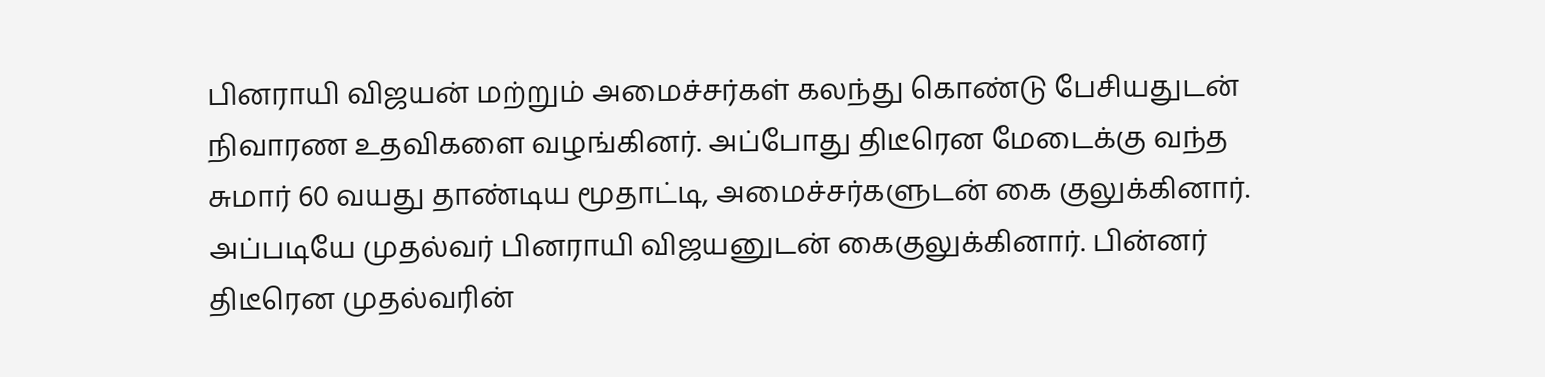பினராயி விஜயன் மற்றும் அமைச்சர்கள் கலந்து கொண்டு பேசியதுடன் நிவாரண உதவிகளை வழங்கினர். அப்போது திடீரென மேடைக்கு வந்த சுமார் 60 வயது தாண்டிய மூதாட்டி, அமைச்சர்களுடன் கை குலுக்கினார். அப்படியே முதல்வர் பினராயி விஜயனுடன் கைகுலுக்கினார். பின்னர் திடீரென முதல்வரின்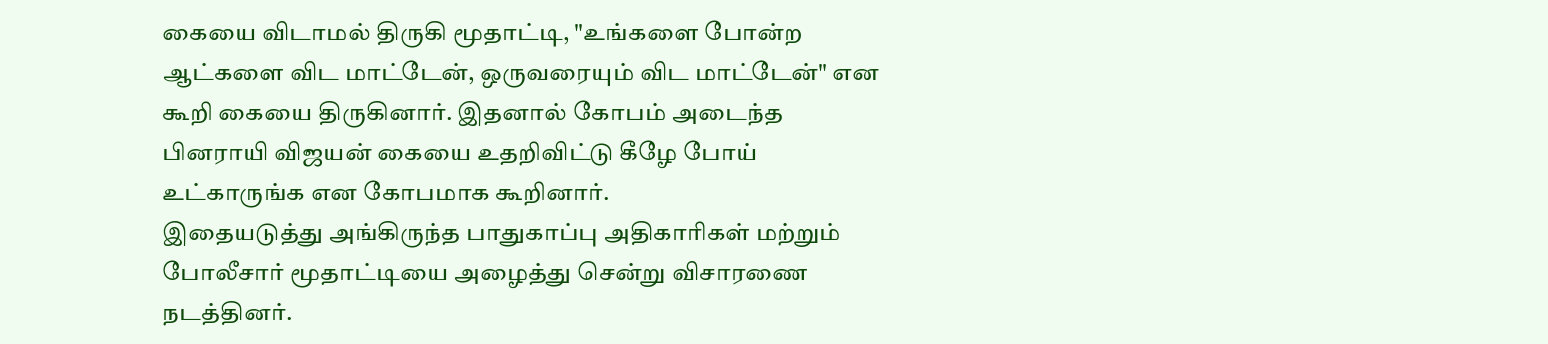கையை விடாமல் திருகி மூதாட்டி, "உங்களை போன்ற ஆட்களை விட மாட்டேன், ஒருவரையும் விட மாட்டேன்" என கூறி கையை திருகினார். இதனால் கோபம் அடைந்த பினராயி விஜயன் கையை உதறிவிட்டு கீழே போய் உட்காருங்க என கோபமாக கூறினார்.
இதையடுத்து அங்கிருந்த பாதுகாப்பு அதிகாரிகள் மற்றும் போலீசார் மூதாட்டியை அழைத்து சென்று விசாரணை நடத்தினர்.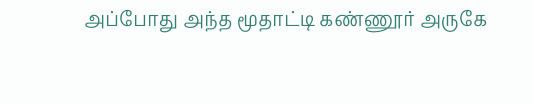அப்போது அந்த மூதாட்டி கண்ணூர் அருகே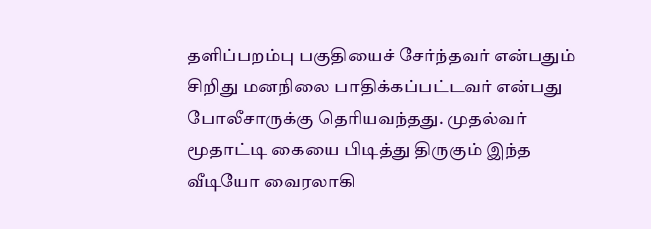தளிப்பறம்பு பகுதியைச் சேர்ந்தவர் என்பதும் சிறிது மனநிலை பாதிக்கப்பட்டவர் என்பது போலீசாருக்கு தெரியவந்தது. முதல்வர் மூதாட்டி கையை பிடித்து திருகும் இந்த வீடியோ வைரலாகி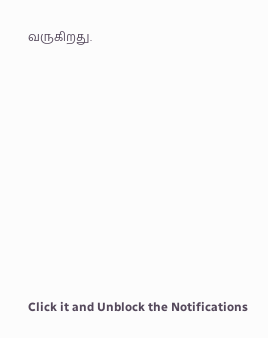வருகிறது.












Click it and Unblock the Notifications